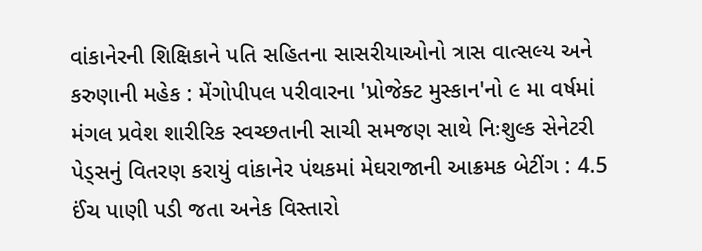વાંકાનેરની શિક્ષિકાને પતિ સહિતના સાસરીયાઓનો ત્રાસ વાત્સલ્ય અને કરુણાની મહેક : મેંગોપીપલ પરીવારના 'પ્રોજેક્ટ મુસ્કાન'નો ૯ મા વર્ષમાં મંગલ પ્રવેશ શારીરિક સ્વચ્છતાની સાચી સમજણ સાથે નિઃશુલ્ક સેનેટરી પેડ્સનું વિતરણ કરાયું વાંકાનેર પંથકમાં મેઘરાજાની આક્રમક બેટીંગ : 4.5 ઈંચ પાણી પડી જતા અનેક વિસ્તારો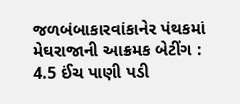જળબંબાકારવાંકાનેર પંથકમાં મેઘરાજાની આક્રમક બેટીંગ : 4.5 ઈંચ પાણી પડી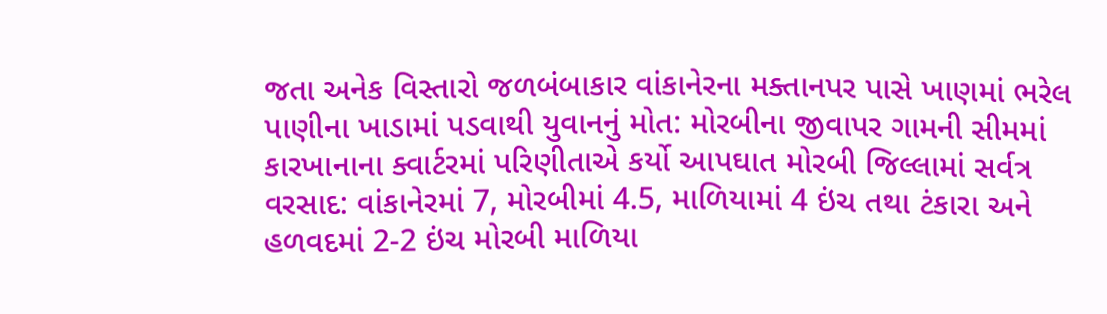જતા અનેક વિસ્તારો જળબંબાકાર વાંકાનેરના મક્તાનપર પાસે ખાણમાં ભરેલ પાણીના ખાડામાં પડવાથી યુવાનનું મોત: મોરબીના જીવાપર ગામની સીમમાં કારખાનાના ક્વાર્ટરમાં પરિણીતાએ કર્યો આપઘાત મોરબી જિલ્લામાં સર્વત્ર વરસાદ: વાંકાનેરમાં 7, મોરબીમાં 4.5, માળિયામાં 4 ઇંચ તથા ટંકારા અને હળવદમાં 2-2 ઇંચ મોરબી માળિયા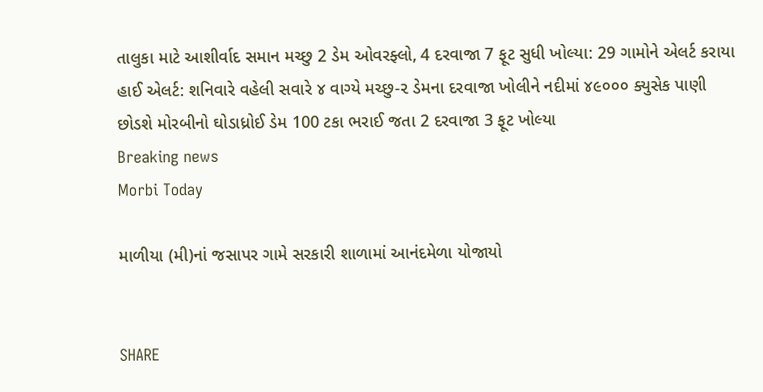તાલુકા માટે આશીર્વાદ સમાન મચ્છુ 2 ડેમ ઓવરફ્લો, 4 દરવાજા 7 ફૂટ સુધી ખોલ્યા: 29 ગામોને એલર્ટ કરાયા હાઈ એલર્ટ: શનિવારે વહેલી સવારે ૪ વાગ્યે મચ્છુ-૨ ડેમના દરવાજા ખોલીને નદીમાં ૪૯૦૦૦ ક્યુસેક પાણી છોડશે મોરબીનો ઘોડાધ્રોઈ ડેમ 100 ટકા ભરાઈ જતા 2 દરવાજા 3 ફૂટ ખોલ્યા
Breaking news
Morbi Today

માળીયા (મી)નાં જસાપર ગામે સરકારી શાળામાં આનંદમેળા યોજાયો


SHARE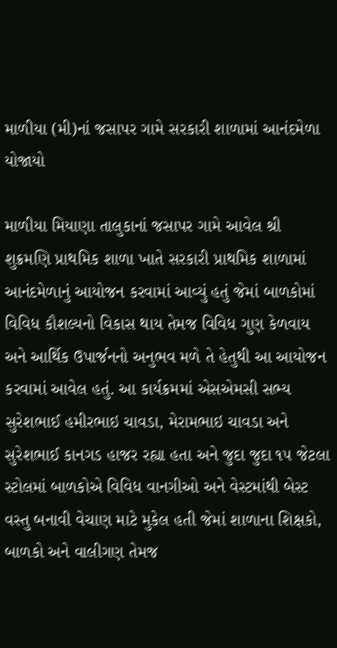માળીયા (મી)નાં જસાપર ગામે સરકારી શાળામાં આનંદમેળા યોજાયો

માળીયા મિયાણા તાલુકાનાં જસાપર ગામે આવેલ શ્રી શુક્રમણિ પ્રાથમિક શાળા ખાતે સરકારી પ્રાથમિક શાળામાં આનંદમેળાનું આયોજન કરવામાં આવ્યું હતું જેમાં બાળકોમાં વિવિધ કૌશલ્યનો વિકાસ થાય તેમજ વિવિધ ગુણ કેળવાય અને આર્થિક ઉપાર્જનનો અનુભવ મળે તે હેતુથી આ આયોજન કરવામાં આવેલ હતું. આ કાર્યક્રમમાં એસએમસી સભ્ય સુરેશભાઈ હમીરભાઇ ચાવડા, મેરામભાઇ ચાવડા અને સુરેશભાઈ કાનગડ હાજર રહ્યા હતા અને જુદા જુદા ૧૫ જેટલા સ્ટોલમાં બાળકોએ વિવિધ વાનગીઓ અને વેસ્ટમાંથી બેસ્ટ વસ્તુ બનાવી વેચાણ માટે મુકેલ હતી જેમાં શાળાના શિક્ષકો, બાળકો અને વાલીગણ તેમજ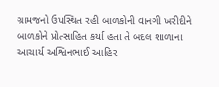ગ્રામજનો ઉપસ્થિત રહી બાળકોની વાનગી ખરીદીને બાળકોને પ્રોત્સાહિત કર્યા હતા તે બદલ શાળાના આચાર્ય અશ્વિનભાઈ આહિર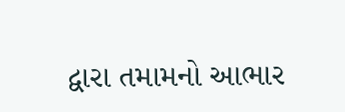દ્વારા તમામનો આભાર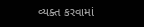વ્યક્ત કરવામાં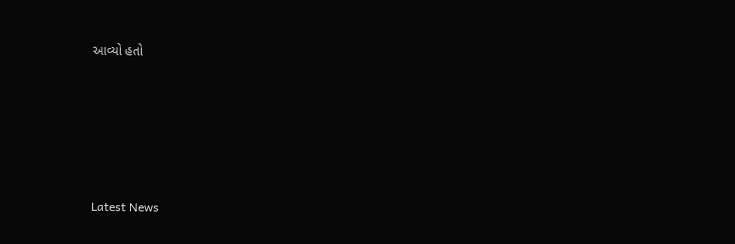આવ્યો હતો






Latest News